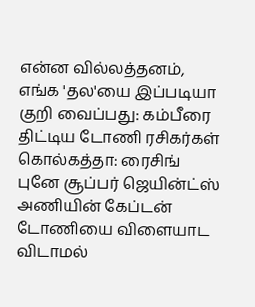என்ன வில்லத்தனம், எங்க 'தல'யை இப்படியா குறி வைப்பது: கம்பீரை திட்டிய டோணி ரசிகர்கள்
கொல்கத்தா: ரைசிங் புனே சூப்பர் ஜெயின்ட்ஸ் அணியின் கேப்டன் டோணியை விளையாட விடாமல்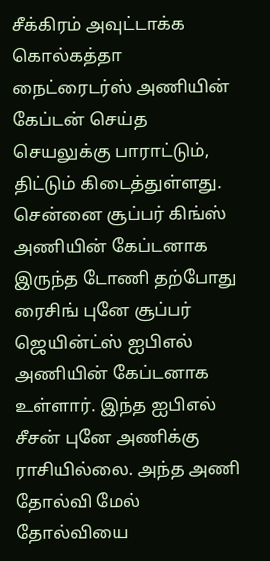சீக்கிரம் அவுட்டாக்க கொல்கத்தா நைட்ரைடர்ஸ் அணியின் கேப்டன் செய்த
செயலுக்கு பாராட்டும், திட்டும் கிடைத்துள்ளது.
சென்னை சூப்பர் கிங்ஸ் அணியின் கேப்டனாக இருந்த டோணி தற்போது ரைசிங் புனே சூப்பர் ஜெயின்ட்ஸ் ஐபிஎல் அணியின் கேப்டனாக உள்ளார். இந்த ஐபிஎல் சீசன் புனே அணிக்கு ராசியில்லை. அந்த அணி தோல்வி மேல் தோல்வியை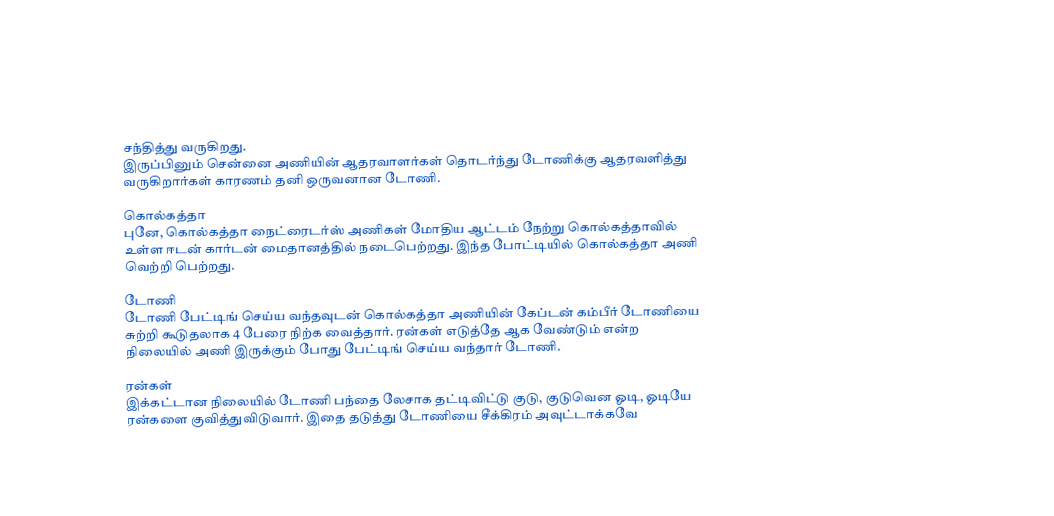சந்தித்து வருகிறது.
இருப்பினும் சென்னை அணியின் ஆதரவாளர்கள் தொடர்ந்து டோணிக்கு ஆதரவளித்து வருகிறார்கள் காரணம் தனி ஒருவனான டோணி.

கொல்கத்தா
புனே, கொல்கத்தா நைட்ரைடர்ஸ் அணிகள் மோதிய ஆட்டம் நேற்று கொல்கத்தாவில் உள்ள ஈடன் கார்டன் மைதானத்தில் நடைபெற்றது. இந்த போட்டியில் கொல்கத்தா அணி வெற்றி பெற்றது.

டோணி
டோணி பேட்டிங் செய்ய வந்தவுடன் கொல்கத்தா அணியின் கேப்டன் கம்பீர் டோணியை சுற்றி கூடுதலாக 4 பேரை நிற்க வைத்தார். ரன்கள் எடுத்தே ஆக வேண்டும் என்ற நிலையில் அணி இருக்கும் போது பேட்டிங் செய்ய வந்தார் டோணி.

ரன்கள்
இக்கட்டான நிலையில் டோணி பந்தை லேசாக தட்டிவிட்டு குடு, குடுவென ஓடி, ஓடியே ரன்களை குவித்துவிடுவார். இதை தடுத்து டோணியை சீக்கிரம் அவுட்டாக்கவே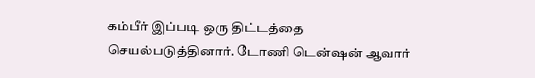கம்பீர் இப்படி ஒரு திட்டத்தை செயல்படுத்தினார். டோணி டென்ஷன் ஆவார்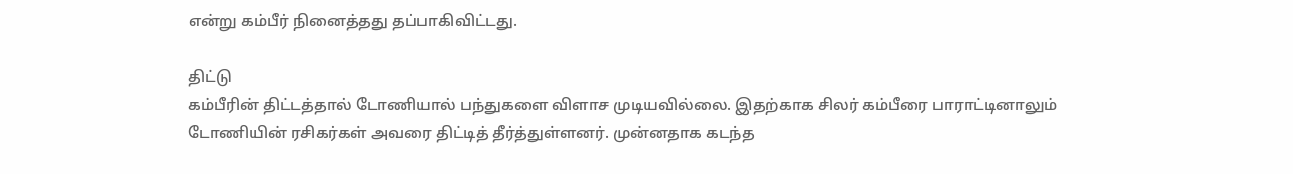என்று கம்பீர் நினைத்தது தப்பாகிவிட்டது.

திட்டு
கம்பீரின் திட்டத்தால் டோணியால் பந்துகளை விளாச முடியவில்லை. இதற்காக சிலர் கம்பீரை பாராட்டினாலும் டோணியின் ரசிகர்கள் அவரை திட்டித் தீர்த்துள்ளனர். முன்னதாக கடந்த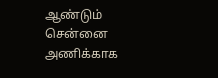ஆண்டும் சென்னை அணிக்காக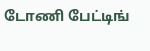டோணி பேட்டிங்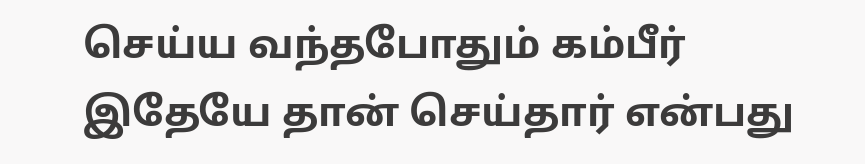செய்ய வந்தபோதும் கம்பீர் இதேயே தான் செய்தார் என்பது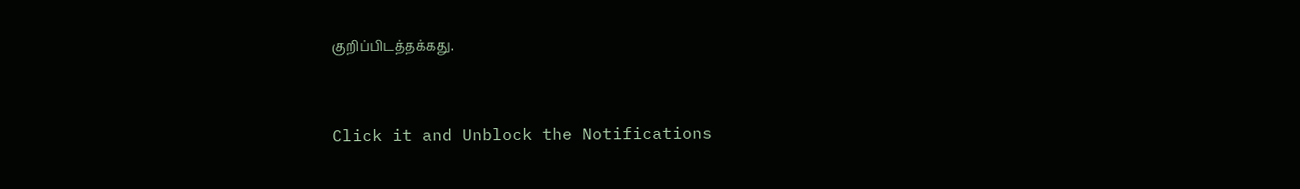குறிப்பிடத்தக்கது.


Click it and Unblock the Notifications